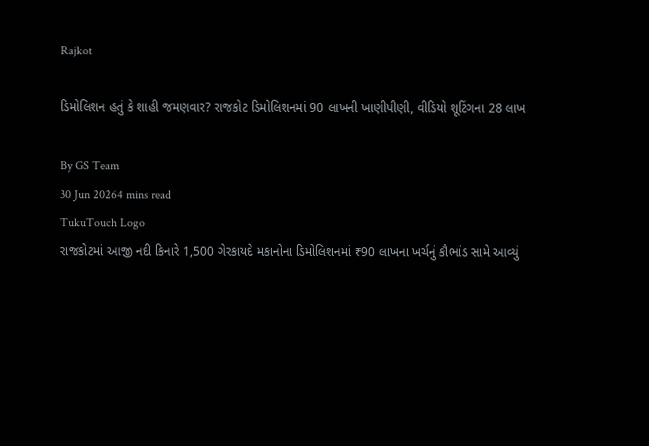Rajkot

ડિમોલિશન હતું કે શાહી જમણવાર? રાજકોટ ડિમોલિશનમાં 90 લાખની ખાણીપીણી, વીડિયો શૂટિંગના 28 લાખ

By GS Team
30 Jun 20264 mins read
TukuTouch Logo
રાજકોટમાં આજી નદી કિનારે 1,500 ગેરકાયદે મકાનોના ડિમોલિશનમાં ₹90 લાખના ખર્ચનું કૌભાંડ સામે આવ્યું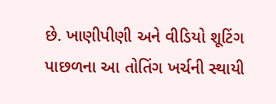છે. ખાણીપીણી અને વીડિયો શૂટિંગ પાછળના આ તોતિંગ ખર્ચની સ્થાયી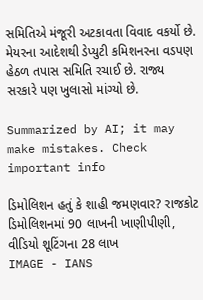સમિતિએ મંજૂરી અટકાવતા વિવાદ વકર્યો છે. મેયરના આદેશથી ડેપ્યુટી કમિશનરના વડપણ હેઠળ તપાસ સમિતિ રચાઈ છે. રાજ્ય સરકારે પણ ખુલાસો માંગ્યો છે.

Summarized by AI; it may make mistakes. Check important info

ડિમોલિશન હતું કે શાહી જમણવાર? રાજકોટ ડિમોલિશનમાં 90 લાખની ખાણીપીણી, વીડિયો શૂટિંગના 28 લાખ
IMAGE - IANS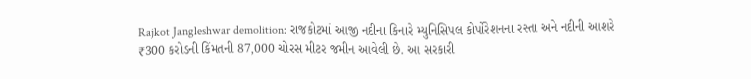Rajkot Jangleshwar demolition: રાજકોટમાં આજી નદીના કિનારે મ્યુનિસિપલ કોર્પોરેશનના રસ્તા અને નદીની આશરે ₹300 કરોડની કિંમતની 87,000 ચોરસ મીટર જમીન આવેલી છે. આ સરકારી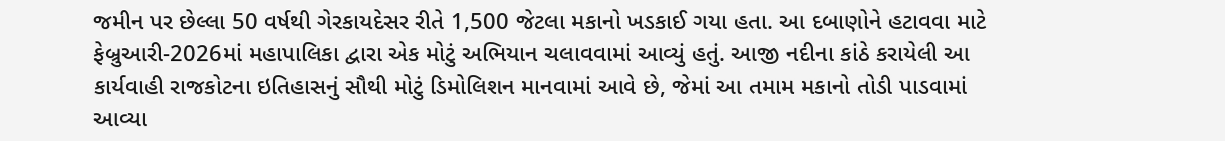જમીન પર છેલ્લા 50 વર્ષથી ગેરકાયદેસર રીતે 1,500 જેટલા મકાનો ખડકાઈ ગયા હતા. આ દબાણોને હટાવવા માટે ફેબ્રુઆરી-2026માં મહાપાલિકા દ્વારા એક મોટું અભિયાન ચલાવવામાં આવ્યું હતું. આજી નદીના કાંઠે કરાયેલી આ કાર્યવાહી રાજકોટના ઇતિહાસનું સૌથી મોટું ડિમોલિશન માનવામાં આવે છે, જેમાં આ તમામ મકાનો તોડી પાડવામાં આવ્યા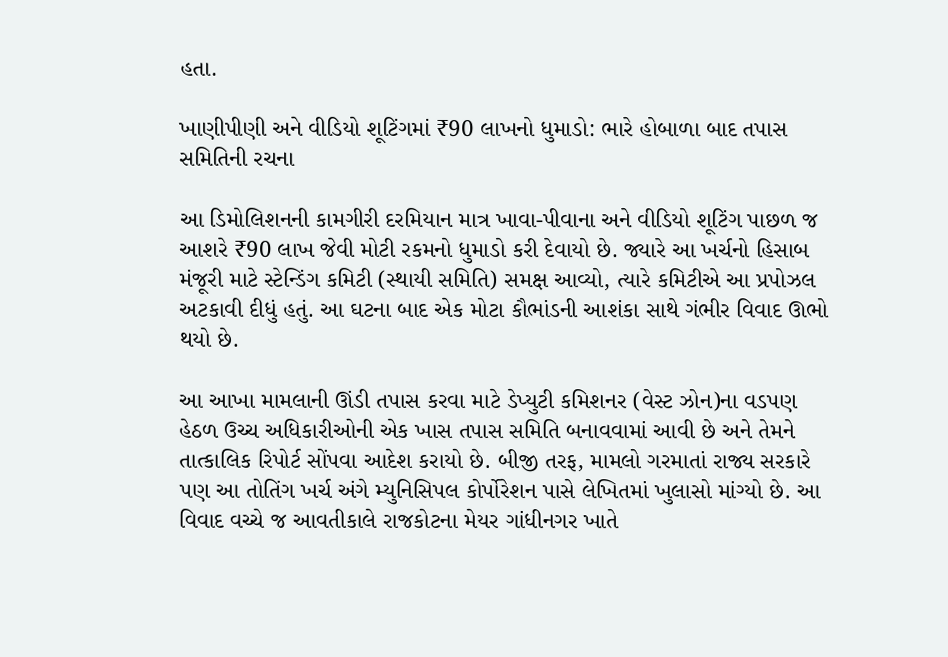હતા.

ખાણીપીણી અને વીડિયો શૂટિંગમાં ₹90 લાખનો ધુમાડો: ભારે હોબાળા બાદ તપાસ સમિતિની રચના

આ ડિમોલિશનની કામગીરી દરમિયાન માત્ર ખાવા-પીવાના અને વીડિયો શૂટિંગ પાછળ જ આશરે ₹90 લાખ જેવી મોટી રકમનો ધુમાડો કરી દેવાયો છે. જ્યારે આ ખર્ચનો હિસાબ મંજૂરી માટે સ્ટેન્ડિંગ કમિટી (સ્થાયી સમિતિ) સમક્ષ આવ્યો, ત્યારે કમિટીએ આ પ્રપોઝલ અટકાવી દીધું હતું. આ ઘટના બાદ એક મોટા કૌભાંડની આશંકા સાથે ગંભીર વિવાદ ઊભો થયો છે.

આ આખા મામલાની ઊંડી તપાસ કરવા માટે ડેપ્યુટી કમિશનર (વેસ્ટ ઝોન)ના વડપણ હેઠળ ઉચ્ચ અધિકારીઓની એક ખાસ તપાસ સમિતિ બનાવવામાં આવી છે અને તેમને તાત્કાલિક રિપોર્ટ સોંપવા આદેશ કરાયો છે. બીજી તરફ, મામલો ગરમાતાં રાજ્ય સરકારે પણ આ તોતિંગ ખર્ચ અંગે મ્યુનિસિપલ કોર્પોરેશન પાસે લેખિતમાં ખુલાસો માંગ્યો છે. આ વિવાદ વચ્ચે જ આવતીકાલે રાજકોટના મેયર ગાંધીનગર ખાતે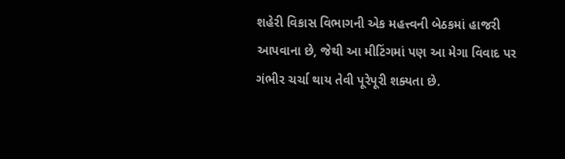શહેરી વિકાસ વિભાગની એક મહત્ત્વની બેઠકમાં હાજરી આપવાના છે, જેથી આ મીટિંગમાં પણ આ મેગા વિવાદ પર ગંભીર ચર્ચા થાય તેવી પૂરેપૂરી શક્યતા છે.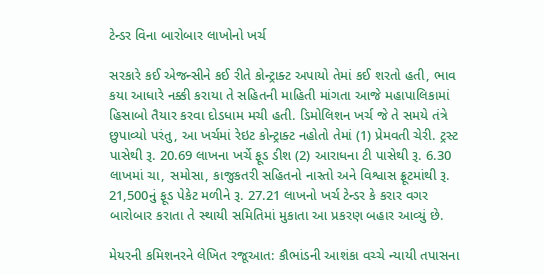ટેન્ડર વિના બારોબાર લાખોનો ખર્ચ

સરકારે કઈ એજન્સીને કઈ રીતે કોન્ટ્રાક્ટ અપાયો તેમાં કઈ શરતો હતી, ભાવ કયા આધારે નક્કી કરાયા તે સહિતની માહિતી માંગતા આજે મહાપાલિકામાં હિસાબો તૈયાર કરવા દોડધામ મચી હતી. ડિમોલિશન ખર્ચ જે તે સમયે તંત્રે છુપાવ્યો પરંતુ, આ ખર્ચમાં રેઇટ કોન્ટ્રાક્ટ નહોતો તેમાં (1) પ્રેમવતી ચેરી. ટ્રસ્ટ પાસેથી રૂ. 20.69 લાખના ખર્ચે ફૂડ ડીશ (2) આરાધના ટી પાસેથી રૂ. 6.30 લાખમાં ચા, સમોસા, કાજુકતરી સહિતનો નાસ્તો અને વિશ્વાસ ફ્રૂટમાંથી રૂ. 21,500નું ફૂડ પેકેટ મળીને રૂ. 27.21 લાખનો ખર્ચ ટેન્ડર કે કરાર વગર બારોબાર કરાતા તે સ્થાયી સમિતિમાં મુકાતા આ પ્રકરણ બહાર આવ્યું છે.

મેયરની કમિશનરને લેખિત રજૂઆત: કૌભાંડની આશંકા વચ્ચે ન્યાયી તપાસના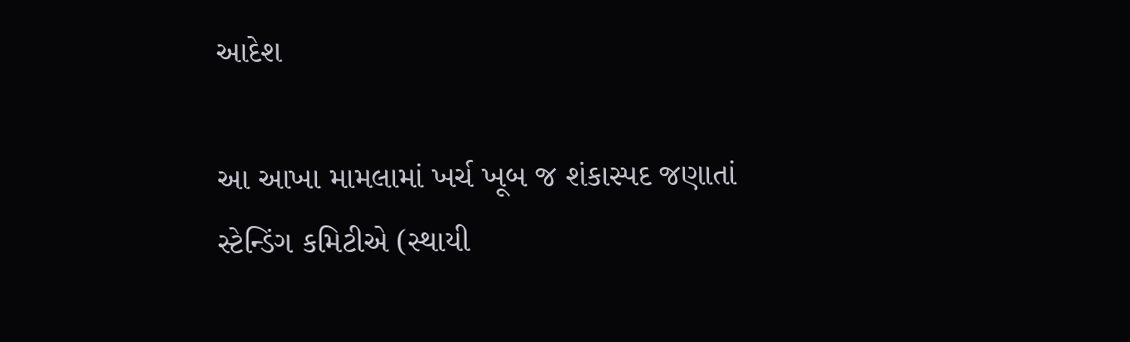આદેશ

આ આખા મામલામાં ખર્ચ ખૂબ જ શંકાસ્પદ જણાતાં સ્ટેન્ડિંગ કમિટીએ (સ્થાયી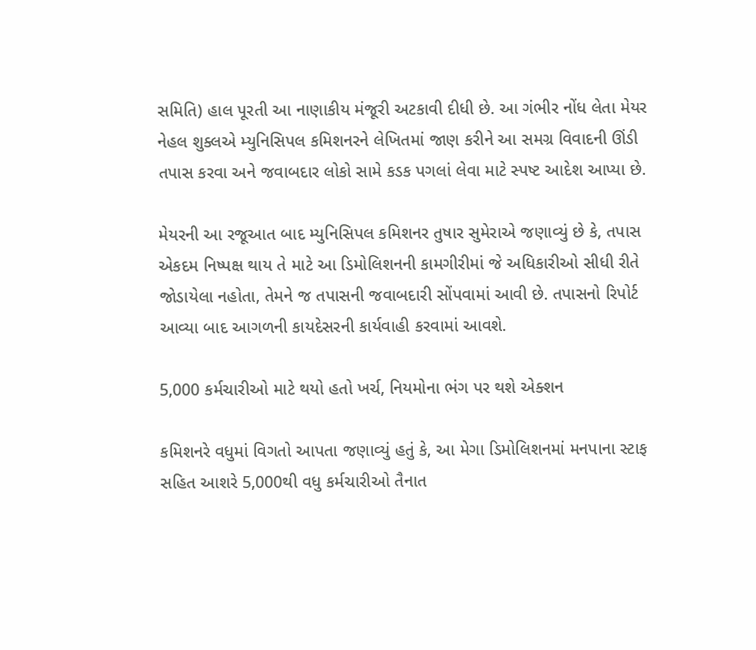સમિતિ) હાલ પૂરતી આ નાણાકીય મંજૂરી અટકાવી દીધી છે. આ ગંભીર નોંધ લેતા મેયર નેહલ શુક્લએ મ્યુનિસિપલ કમિશનરને લેખિતમાં જાણ કરીને આ સમગ્ર વિવાદની ઊંડી તપાસ કરવા અને જવાબદાર લોકો સામે કડક પગલાં લેવા માટે સ્પષ્ટ આદેશ આપ્યા છે.

મેયરની આ રજૂઆત બાદ મ્યુનિસિપલ કમિશનર તુષાર સુમેરાએ જણાવ્યું છે કે, તપાસ એકદમ નિષ્પક્ષ થાય તે માટે આ ડિમોલિશનની કામગીરીમાં જે અધિકારીઓ સીધી રીતે જોડાયેલા નહોતા, તેમને જ તપાસની જવાબદારી સોંપવામાં આવી છે. તપાસનો રિપોર્ટ આવ્યા બાદ આગળની કાયદેસરની કાર્યવાહી કરવામાં આવશે.

5,000 કર્મચારીઓ માટે થયો હતો ખર્ચ, નિયમોના ભંગ પર થશે એક્શન

કમિશનરે વધુમાં વિગતો આપતા જણાવ્યું હતું કે, આ મેગા ડિમોલિશનમાં મનપાના સ્ટાફ સહિત આશરે 5,000થી વધુ કર્મચારીઓ તૈનાત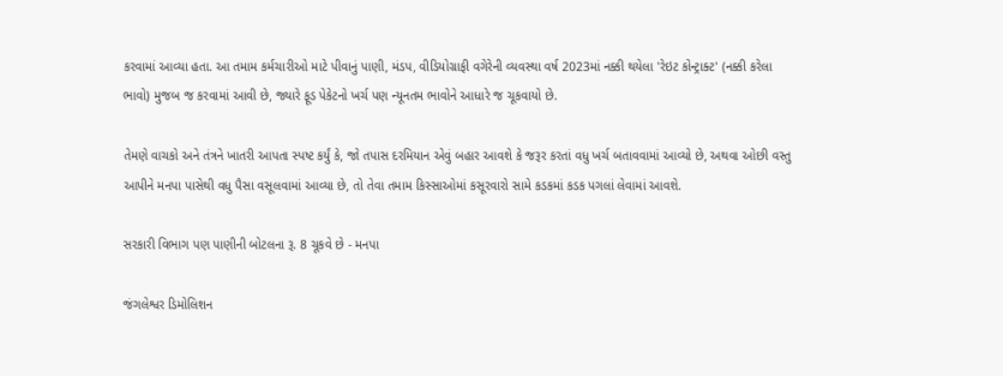કરવામાં આવ્યા હતા. આ તમામ કર્મચારીઓ માટે પીવાનું પાણી, મંડપ, વીડિયોગ્રાફી વગેરેની વ્યવસ્થા વર્ષ 2023માં નક્કી થયેલા 'રેઇટ કોન્ટ્રાક્ટ' (નક્કી કરેલા ભાવો) મુજબ જ કરવામાં આવી છે, જ્યારે ફૂડ પેકેટનો ખર્ચ પણ ન્યૂનતમ ભાવોને આધારે જ ચૂકવાયો છે.

તેમણે વાચકો અને તંત્રને ખાતરી આપતા સ્પષ્ટ કર્યું કે, જો તપાસ દરમિયાન એવું બહાર આવશે કે જરૂર કરતાં વધુ ખર્ચ બતાવવામાં આવ્યો છે, અથવા ઓછી વસ્તુ આપીને મનપા પાસેથી વધુ પૈસા વસૂલવામાં આવ્યા છે, તો તેવા તમામ કિસ્સાઓમાં કસૂરવારો સામે કડકમાં કડક પગલાં લેવામાં આવશે.

સરકારી વિભાગ પણ પાણીની બોટલના રૂ. 8 ચૂકવે છે - મનપા

જંગલેશ્વર ડિમોલિશન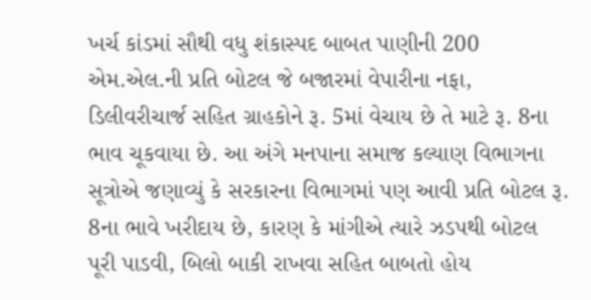ખર્ચ કાંડમાં સૌથી વધુ શંકાસ્પદ બાબત પાણીની 200 એમ.એલ.ની પ્રતિ બોટલ જે બજારમાં વેપારીના નફા, ડિલીવરીચાર્જ સહિત ગ્રાહકોને રૂ. 5માં વેચાય છે તે માટે રૂ. 8ના ભાવ ચૂકવાયા છે. આ અંગે મનપાના સમાજ કલ્યાણ વિભાગના સૂત્રોએ જણાવ્યું કે સરકારના વિભાગમાં પણ આવી પ્રતિ બોટલ રૂ. 8ના ભાવે ખરીદાય છે, કારણ કે માંગીએ ત્યારે ઝડપથી બોટલ પૂરી પાડવી, બિલો બાકી રાખવા સહિત બાબતો હોય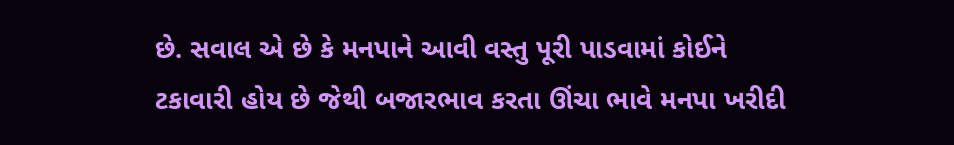છે. સવાલ એ છે કે મનપાને આવી વસ્તુ પૂરી પાડવામાં કોઈને ટકાવારી હોય છે જેથી બજારભાવ કરતા ઊંચા ભાવે મનપા ખરીદી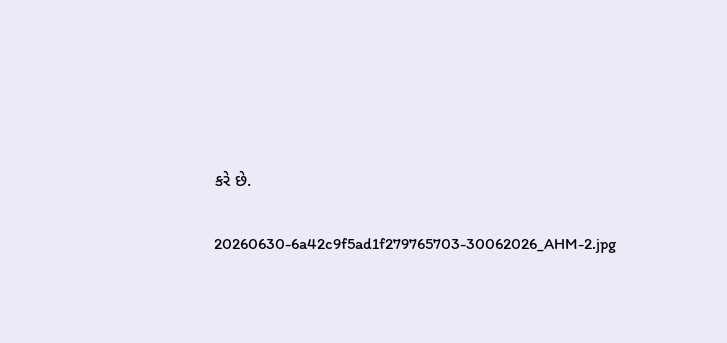કરે છે.

20260630-6a42c9f5ad1f279765703-30062026_AHM-2.jpg